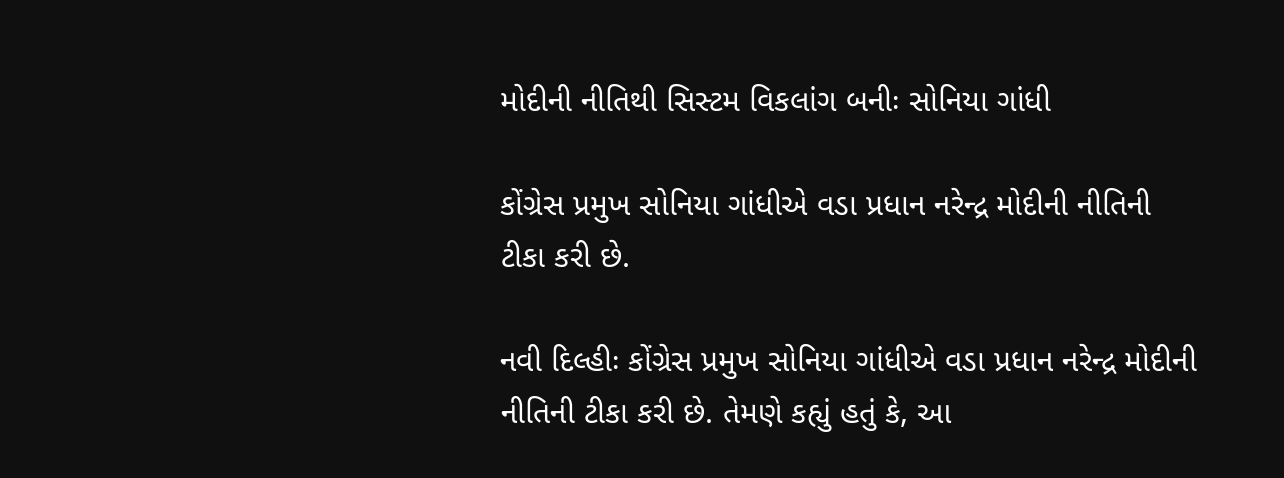મોદીની નીતિથી સિસ્ટમ વિકલાંગ બનીઃ સોનિયા ગાંધી

કોંગ્રેસ પ્રમુખ સોનિયા ગાંધીએ વડા પ્રધાન નરેન્દ્ર મોદીની નીતિની ટીકા કરી છે.

નવી દિલ્હીઃ કોંગ્રેસ પ્રમુખ સોનિયા ગાંધીએ વડા પ્રધાન નરેન્દ્ર મોદીની નીતિની ટીકા કરી છે. તેમણે કહ્યું હતું કે, આ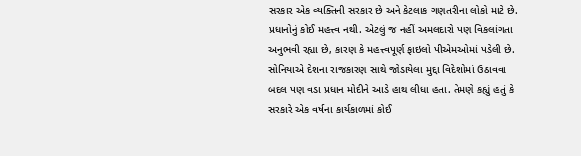સરકાર એક વ્યક્તિની સરકાર છે અને કેટલાક ગણતરીના લોકો માટે છે. પ્રધાનોનું કોઈ મહત્ત્વ નથી. એટલું જ નહીં અમલદારો પણ વિકલાંગતા અનુભવી રહ્યા છે, કારણ કે મહત્ત્વપૂર્ણ ફાઇલો પીએમઓમાં પડેલી છે. સોનિયાએ દેશના રાજકારણ સાથે જોડાયેલા મુદ્દા વિદેશોમાં ઉઠાવવા બદલ પણ વડા પ્રધાન મોદીને આડે હાથ લીધા હતા. તેમણે કહ્યું હતું કે સરકારે એક વર્ષના કાર્યકાળમાં કોઈ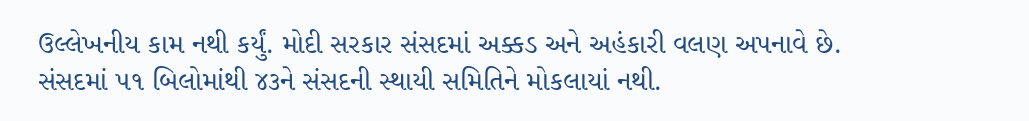ઉલ્લેખનીય કામ નથી કર્યું. મોદી સરકાર સંસદમાં અક્કડ અને અહંકારી વલણ અપનાવે છે. સંસદમાં ૫૧ બિલોમાંથી ૪૩ને સંસદની સ્થાયી સમિતિને મોકલાયાં નથી.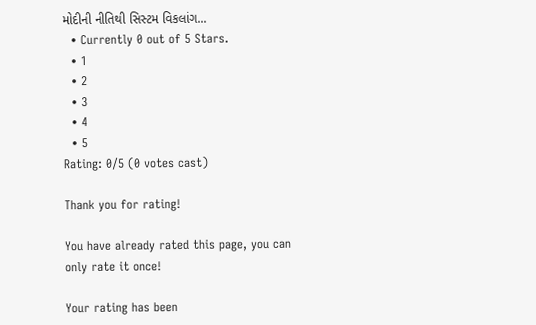મોદીની નીતિથી સિસ્ટમ વિકલાંગ...
  • Currently 0 out of 5 Stars.
  • 1
  • 2
  • 3
  • 4
  • 5
Rating: 0/5 (0 votes cast)

Thank you for rating!

You have already rated this page, you can only rate it once!

Your rating has been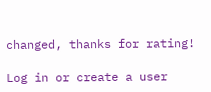changed, thanks for rating!

Log in or create a user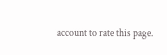account to rate this page.